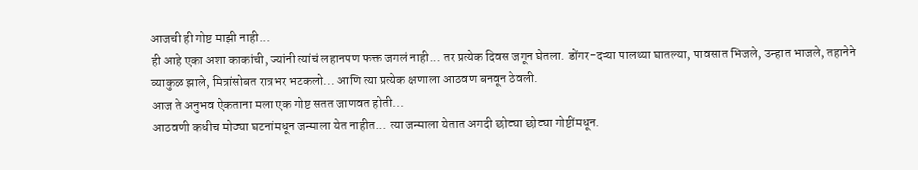आजची ही गोष्ट माझी नाही...
ही आहे एका अशा काकांची, ज्यांनी त्यांचं लहानपण फक्त जगलं नाही... तर प्रत्येक दिवस जगून घेतला. डोंगर-दऱ्या पालथ्या घातल्या, पावसात भिजले, उन्हात भाजले, तहानेने व्याकुळ झाले, मित्रांसोबत रात्रभर भटकलो... आणि त्या प्रत्येक क्षणाला आठवण बनवून ठेवली.
आज ते अनुभव ऐकताना मला एक गोष्ट सतत जाणवत होती...
आठवणी कधीच मोठ्या घटनांमधून जन्माला येत नाहीत... त्या जन्माला येतात अगदी छोट्या छोट्या गोष्टींमधून.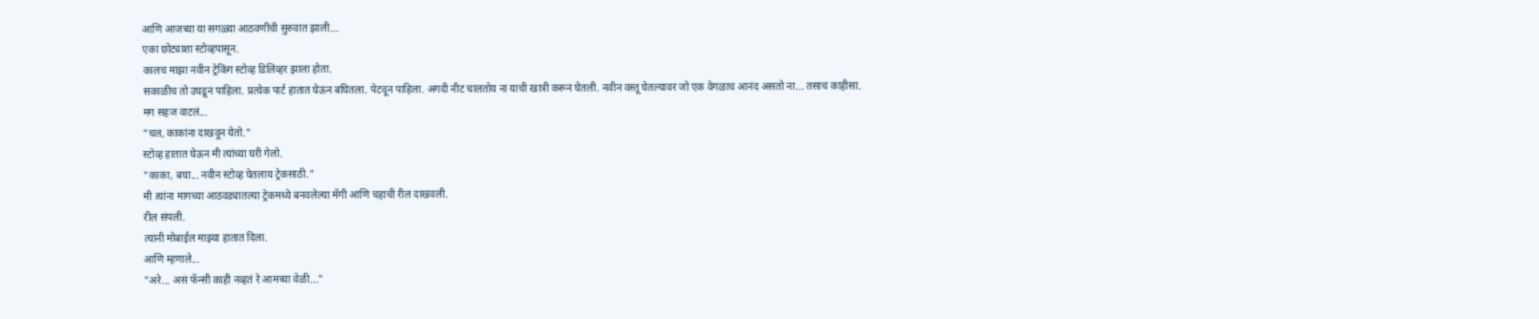आणि आजच्या या सगळ्या आठवणींची सुरुवात झाली...
एका छोट्याशा स्टोव्हपासून.
कालच माझा नवीन ट्रेकिंग स्टोव्ह डिलिव्हर झाला होता.
सकाळीच तो उघडून पाहिला. प्रत्येक पार्ट हातात घेऊन बघितला. पेटवून पाहिला. अगदी नीट चालतोय ना याची खात्री करून घेतली. नवीन वस्तू घेतल्यावर जो एक वेगळाच आनंद असतो ना... तसाच काहीसा.
मग सहज वाटलं...
"चल, काकांना दाखवून येतो."
स्टोव्ह हातात घेऊन मी त्यांच्या घरी गेलो.
"काका, बघा... नवीन स्टोव्ह घेतलाय ट्रेकसाठी."
मी त्यांना मागच्या आठवड्यातल्या ट्रेकमध्ये बनवलेल्या मॅगी आणि चहाची रील दाखवली.
रील संपली.
त्यांनी मोबाईल माझ्या हातात दिला.
आणि म्हणाले...
"अरे... असं फॅन्सी काही नव्हतं रे आमच्या वेळी..."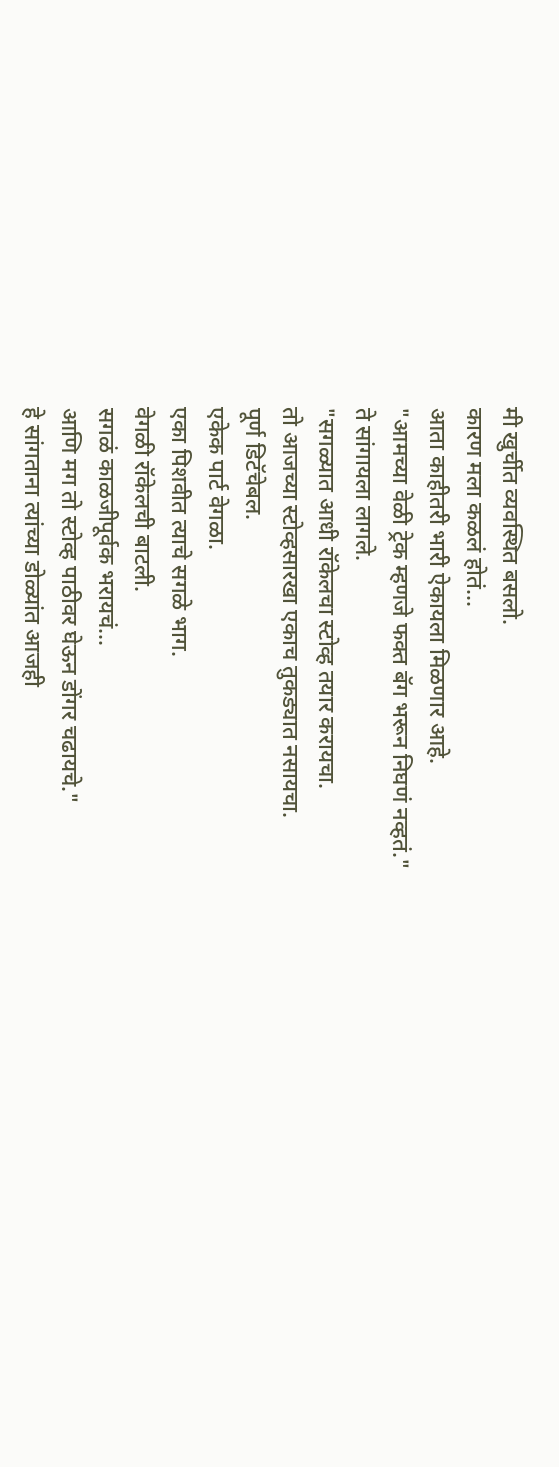मी खुर्चीत व्यवस्थित बसलो.
कारण मला कळलं होतं...
आता काहीतरी भारी ऐकायला मिळणार आहे.
"आमच्या वेळी ट्रेक म्हणजे फक्त बॅग भरून निघणं नव्हतं."
ते सांगायला लागले.
"सगळ्यात आधी रॉकेलचा स्टोव्ह तयार करायचा.
तो आजच्या स्टोव्हसारखा एकाच तुकड्यात नसायचा.
पूर्ण डिटॅचेबल.
एकेक पार्ट वेगळा.
एका पिशवीत त्याचे सगळे भाग.
वेगळी रॉकेलची बाटली.
सगळं काळजीपूर्वक भरायचं...
आणि मग तो स्टोव्ह पाठीवर घेऊन डोंगर चढायचे."
हे सांगताना त्यांच्या डोळ्यांत आजही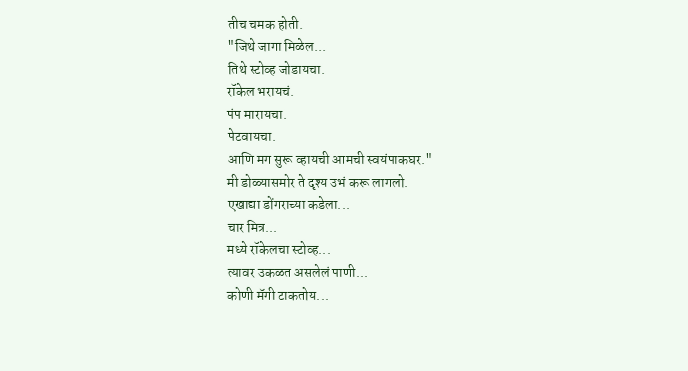तीच चमक होती.
"जिथे जागा मिळेल...
तिथे स्टोव्ह जोडायचा.
रॉकेल भरायचं.
पंप मारायचा.
पेटवायचा.
आणि मग सुरू व्हायची आमची स्वयंपाकघर."
मी डोळ्यासमोर ते दृश्य उभं करू लागलो.
एखाद्या डोंगराच्या कडेला...
चार मित्र...
मध्ये रॉकेलचा स्टोव्ह...
त्यावर उकळत असलेलं पाणी...
कोणी मॅगी टाकतोय...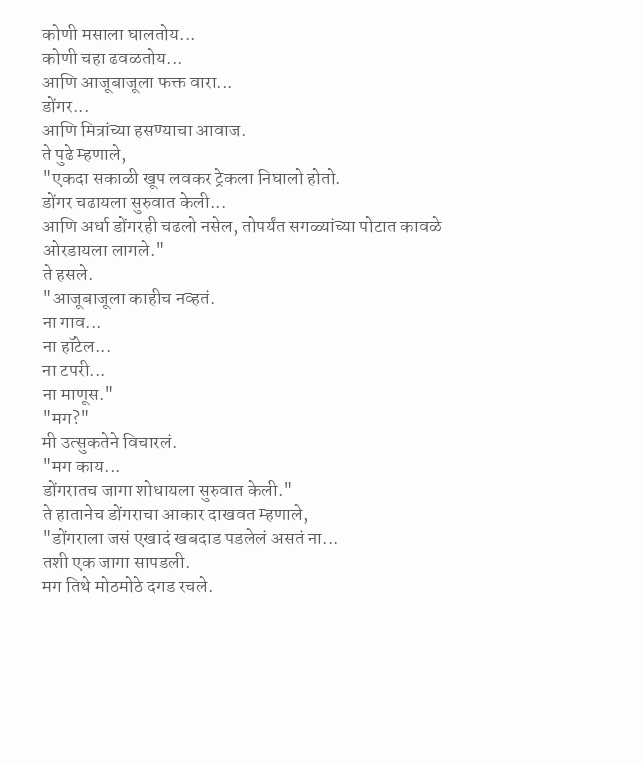कोणी मसाला घालतोय...
कोणी चहा ढवळतोय...
आणि आजूबाजूला फक्त वारा...
डोंगर...
आणि मित्रांच्या हसण्याचा आवाज.
ते पुढे म्हणाले,
"एकदा सकाळी खूप लवकर ट्रेकला निघालो होतो.
डोंगर चढायला सुरुवात केली...
आणि अर्धा डोंगरही चढलो नसेल, तोपर्यंत सगळ्यांच्या पोटात कावळे ओरडायला लागले."
ते हसले.
"आजूबाजूला काहीच नव्हतं.
ना गाव...
ना हॉटेल...
ना टपरी...
ना माणूस."
"मग?"
मी उत्सुकतेने विचारलं.
"मग काय...
डोंगरातच जागा शोधायला सुरुवात केली."
ते हातानेच डोंगराचा आकार दाखवत म्हणाले,
"डोंगराला जसं एखादं खबदाड पडलेलं असतं ना...
तशी एक जागा सापडली.
मग तिथे मोठमोठे दगड रचले.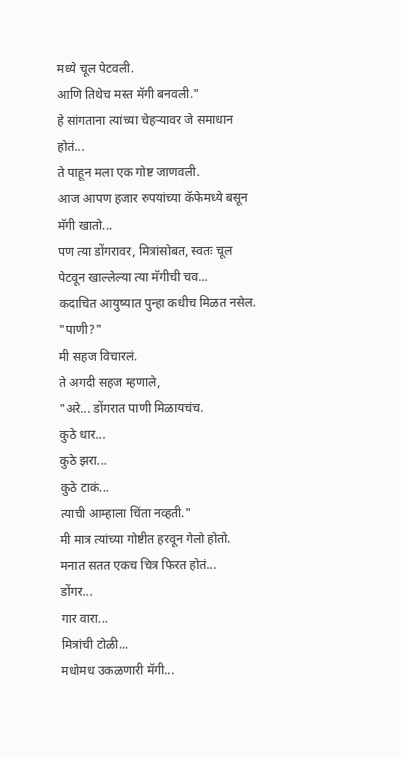मध्ये चूल पेटवली.
आणि तिथेच मस्त मॅगी बनवली."
हे सांगताना त्यांच्या चेहऱ्यावर जे समाधान होतं...
ते पाहून मला एक गोष्ट जाणवली.
आज आपण हजार रुपयांच्या कॅफेमध्ये बसून मॅगी खातो...
पण त्या डोंगरावर, मित्रांसोबत, स्वतः चूल पेटवून खाल्लेल्या त्या मॅगीची चव...
कदाचित आयुष्यात पुन्हा कधीच मिळत नसेल.
"पाणी?"
मी सहज विचारलं.
ते अगदी सहज म्हणाले,
"अरे... डोंगरात पाणी मिळायचंच.
कुठे धार...
कुठे झरा...
कुठे टाकं...
त्याची आम्हाला चिंता नव्हती."
मी मात्र त्यांच्या गोष्टीत हरवून गेलो होतो.
मनात सतत एकच चित्र फिरत होतं...
डोंगर...
गार वारा...
मित्रांची टोळी...
मधोमध उकळणारी मॅगी...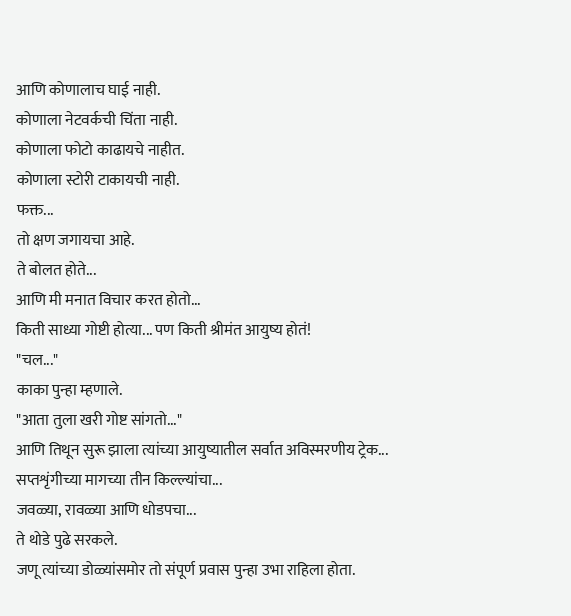आणि कोणालाच घाई नाही.
कोणाला नेटवर्कची चिंता नाही.
कोणाला फोटो काढायचे नाहीत.
कोणाला स्टोरी टाकायची नाही.
फक्त...
तो क्षण जगायचा आहे.
ते बोलत होते...
आणि मी मनात विचार करत होतो...
किती साध्या गोष्टी होत्या... पण किती श्रीमंत आयुष्य होतं!
"चल..."
काका पुन्हा म्हणाले.
"आता तुला खरी गोष्ट सांगतो..."
आणि तिथून सुरू झाला त्यांच्या आयुष्यातील सर्वात अविस्मरणीय ट्रेक...
सप्तशृंगीच्या मागच्या तीन किल्ल्यांचा...
जवळ्या, रावळ्या आणि धोडपचा...
ते थोडे पुढे सरकले.
जणू त्यांच्या डोळ्यांसमोर तो संपूर्ण प्रवास पुन्हा उभा राहिला होता.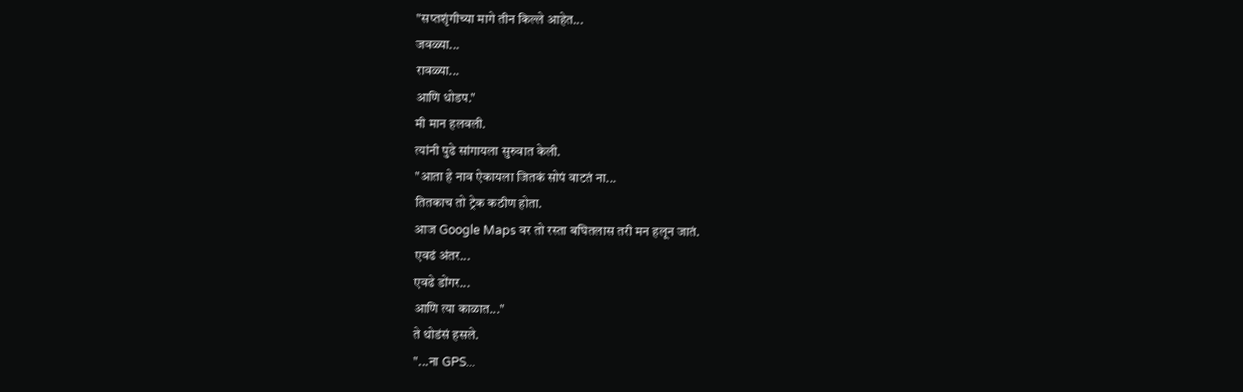"सप्तशृंगीच्या मागे तीन किल्ले आहेत...
जवळ्या...
रावळ्या...
आणि धोडप."
मी मान हलवली.
त्यांनी पुढे सांगायला सुरुवात केली.
"आता हे नाव ऐकायला जितकं सोपं वाटतं ना...
तितकाच तो ट्रेक कठीण होता.
आज Google Maps वर तो रस्ता बघितलास तरी मन हलून जातं.
एवढं अंतर...
एवढे डोंगर...
आणि त्या काळात..."
ते थोडंसं हसले.
"...ना GPS...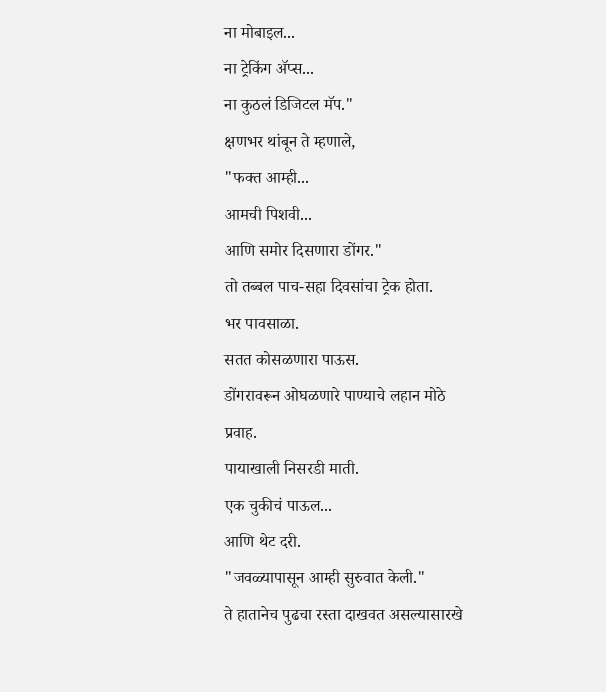ना मोबाइल...
ना ट्रेकिंग ॲप्स...
ना कुठलं डिजिटल मॅप."
क्षणभर थांबून ते म्हणाले,
"फक्त आम्ही...
आमची पिशवी...
आणि समोर दिसणारा डोंगर."
तो तब्बल पाच-सहा दिवसांचा ट्रेक होता.
भर पावसाळा.
सतत कोसळणारा पाऊस.
डोंगरावरून ओघळणारे पाण्याचे लहान मोठे प्रवाह.
पायाखाली निसरडी माती.
एक चुकीचं पाऊल...
आणि थेट दरी.
"जवळ्यापासून आम्ही सुरुवात केली."
ते हातानेच पुढचा रस्ता दाखवत असल्यासारखे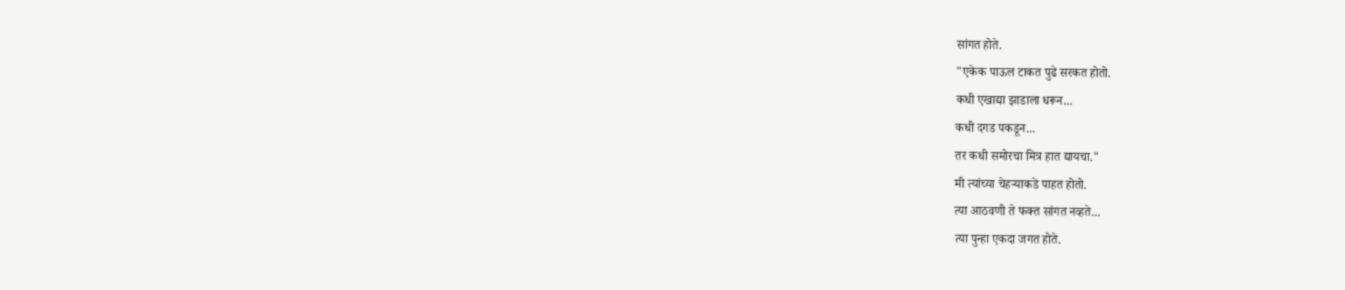सांगत होते.
"एकेक पाऊल टाकत पुढे सरकत होतो.
कधी एखाद्या झाडाला धरून...
कधी दगड पकडून...
तर कधी समोरचा मित्र हात द्यायचा."
मी त्यांच्या चेहऱ्याकडे पाहत होतो.
त्या आठवणी ते फक्त सांगत नव्हते...
त्या पुन्हा एकदा जगत होते.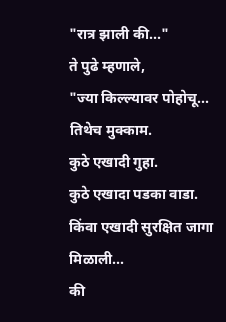"रात्र झाली की..."
ते पुढे म्हणाले,
"ज्या किल्ल्यावर पोहोचू...
तिथेच मुक्काम.
कुठे एखादी गुहा.
कुठे एखादा पडका वाडा.
किंवा एखादी सुरक्षित जागा मिळाली...
की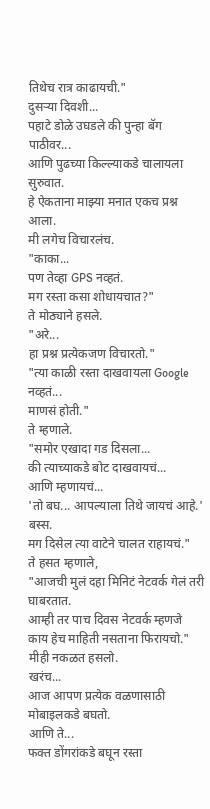तिथेच रात्र काढायची."
दुसऱ्या दिवशी...
पहाटे डोळे उघडले की पुन्हा बॅग पाठीवर...
आणि पुढच्या किल्ल्याकडे चालायला सुरुवात.
हे ऐकताना माझ्या मनात एकच प्रश्न आला.
मी लगेच विचारलंच.
"काका...
पण तेव्हा GPS नव्हतं.
मग रस्ता कसा शोधायचात?"
ते मोठ्याने हसले.
"अरे...
हा प्रश्न प्रत्येकजण विचारतो."
"त्या काळी रस्ता दाखवायला Google नव्हतं...
माणसं होती."
ते म्हणाले.
"समोर एखादा गड दिसला...
की त्याच्याकडे बोट दाखवायचं...
आणि म्हणायचं...
'तो बघ... आपल्याला तिथे जायचं आहे.'
बस्स.
मग दिसेल त्या वाटेने चालत राहायचं."
ते हसत म्हणाले,
"आजची मुलं दहा मिनिटं नेटवर्क गेलं तरी घाबरतात.
आम्ही तर पाच दिवस नेटवर्क म्हणजे काय हेच माहिती नसताना फिरायचो."
मीही नकळत हसलो.
खरंच...
आज आपण प्रत्येक वळणासाठी मोबाइलकडे बघतो.
आणि ते...
फक्त डोंगरांकडे बघून रस्ता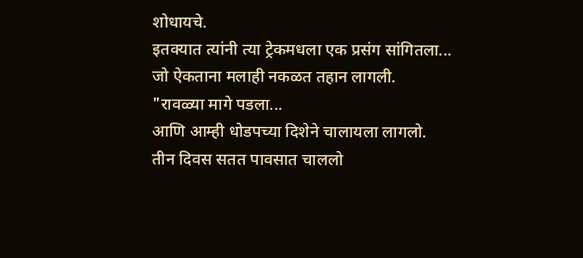शोधायचे.
इतक्यात त्यांनी त्या ट्रेकमधला एक प्रसंग सांगितला...
जो ऐकताना मलाही नकळत तहान लागली.
"रावळ्या मागे पडला...
आणि आम्ही धोडपच्या दिशेने चालायला लागलो.
तीन दिवस सतत पावसात चाललो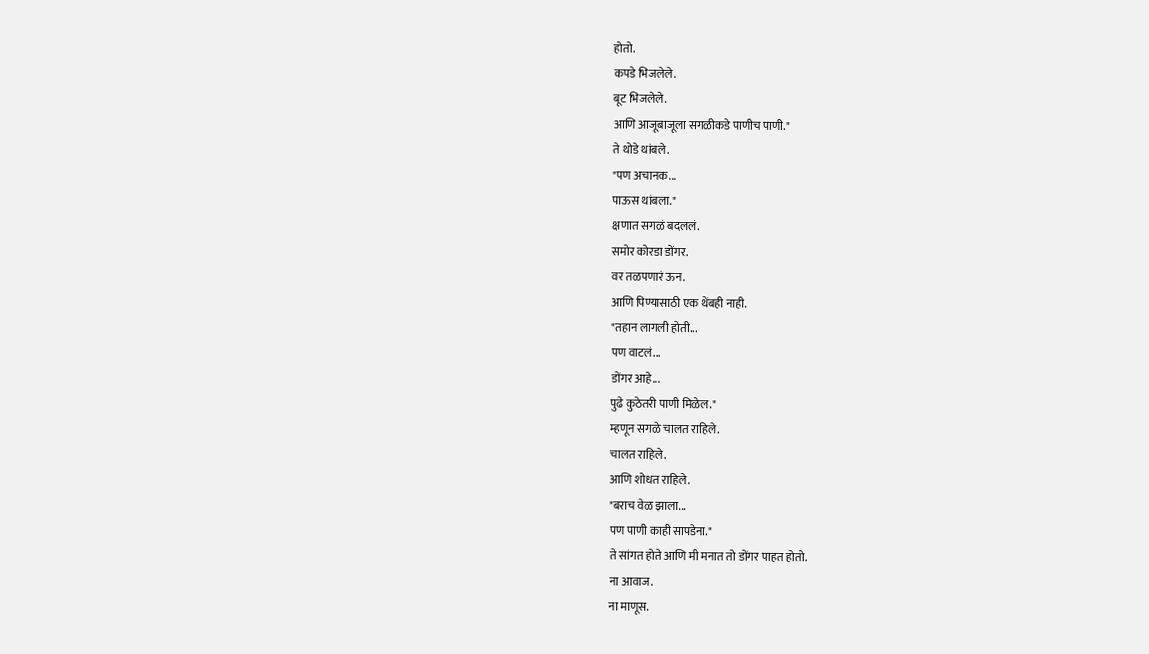होतो.
कपडे भिजलेले.
बूट भिजलेले.
आणि आजूबाजूला सगळीकडे पाणीच पाणी."
ते थोडे थांबले.
"पण अचानक...
पाऊस थांबला."
क्षणात सगळं बदललं.
समोर कोरडा डोंगर.
वर तळपणारं ऊन.
आणि पिण्यासाठी एक थेंबही नाही.
"तहान लागली होती...
पण वाटलं...
डोंगर आहे...
पुढे कुठेतरी पाणी मिळेल."
म्हणून सगळे चालत राहिले.
चालत राहिले.
आणि शोधत राहिले.
"बराच वेळ झाला...
पण पाणी काही सापडेना."
ते सांगत होते आणि मी मनात तो डोंगर पाहत होतो.
ना आवाज.
ना माणूस.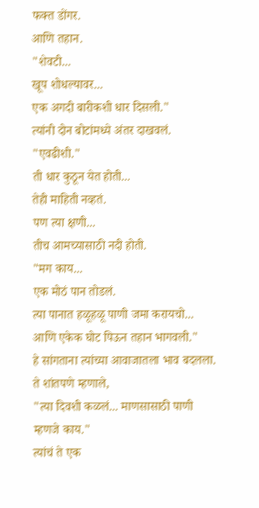फक्त डोंगर.
आणि तहान.
"शेवटी...
खूप शोधल्यावर...
एक अगदी बारीकशी धार दिसली."
त्यांनी दोन बोटांमध्ये अंतर दाखवलं.
"एवढीशी."
ती धार कुठून येत होती...
तेही माहिती नव्हतं.
पण त्या क्षणी...
तीच आमच्यासाठी नदी होती.
"मग काय...
एक मोठं पान तोडलं.
त्या पानात हळूहळू पाणी जमा करायचो...
आणि एकेक घोट पिऊन तहान भागवली."
हे सांगताना त्यांच्या आवाजातला भाव बदलला.
ते शांतपणे म्हणाले,
"त्या दिवशी कळलं... माणसासाठी पाणी म्हणजे काय."
त्यांचं ते एक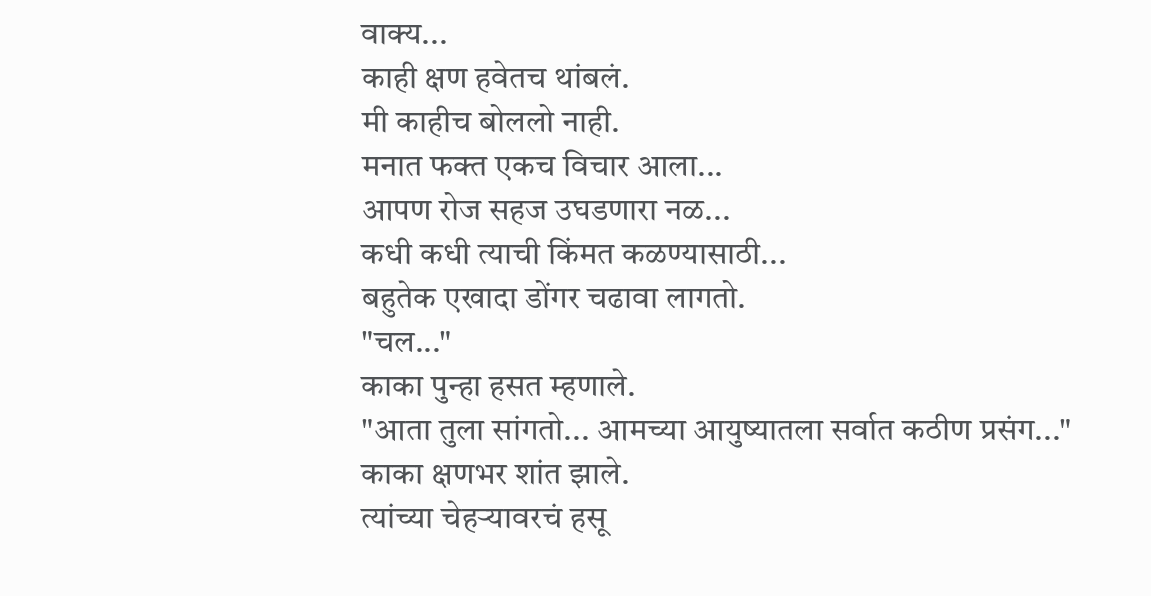वाक्य...
काही क्षण हवेतच थांबलं.
मी काहीच बोललो नाही.
मनात फक्त एकच विचार आला...
आपण रोज सहज उघडणारा नळ...
कधी कधी त्याची किंमत कळण्यासाठी...
बहुतेक एखादा डोंगर चढावा लागतो.
"चल..."
काका पुन्हा हसत म्हणाले.
"आता तुला सांगतो... आमच्या आयुष्यातला सर्वात कठीण प्रसंग..."
काका क्षणभर शांत झाले.
त्यांच्या चेहऱ्यावरचं हसू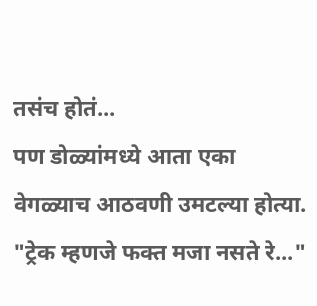तसंच होतं...
पण डोळ्यांमध्ये आता एका वेगळ्याच आठवणी उमटल्या होत्या.
"ट्रेक म्हणजे फक्त मजा नसते रे..."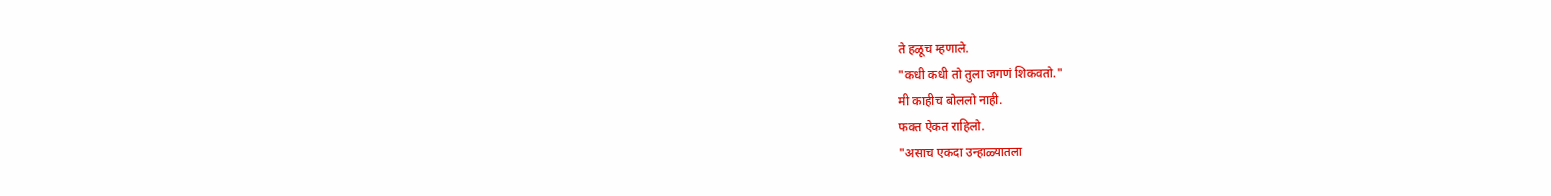ते हळूच म्हणाले.
"कधी कधी तो तुला जगणं शिकवतो."
मी काहीच बोललो नाही.
फक्त ऐकत राहिलो.
"असाच एकदा उन्हाळ्यातला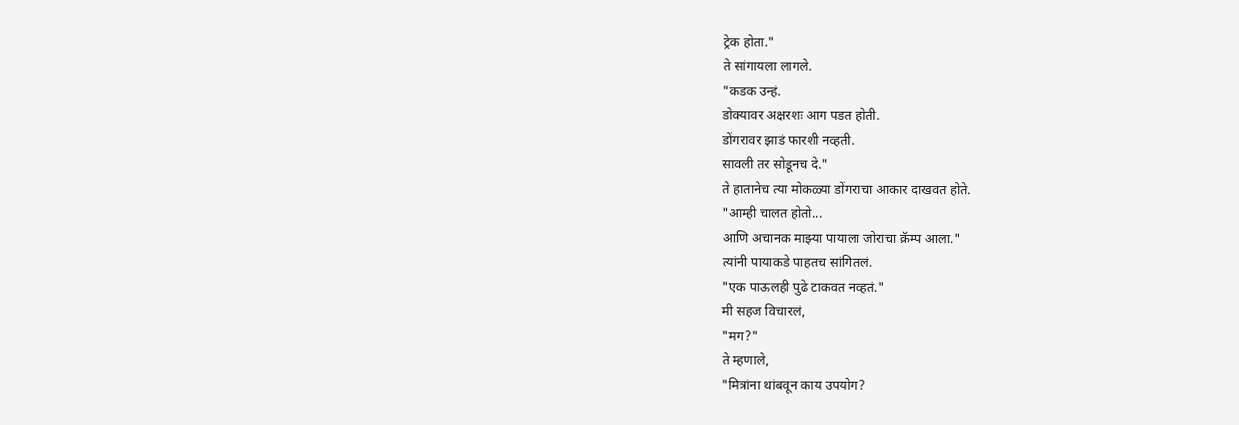ट्रेक होता."
ते सांगायला लागले.
"कडक उन्हं.
डोक्यावर अक्षरशः आग पडत होती.
डोंगरावर झाडं फारशी नव्हती.
सावली तर सोडूनच दे."
ते हातानेच त्या मोकळ्या डोंगराचा आकार दाखवत होते.
"आम्ही चालत होतो...
आणि अचानक माझ्या पायाला जोराचा क्रॅम्प आला."
त्यांनी पायाकडे पाहतच सांगितलं.
"एक पाऊलही पुढे टाकवत नव्हतं."
मी सहज विचारलं,
"मग?"
ते म्हणाले,
"मित्रांना थांबवून काय उपयोग?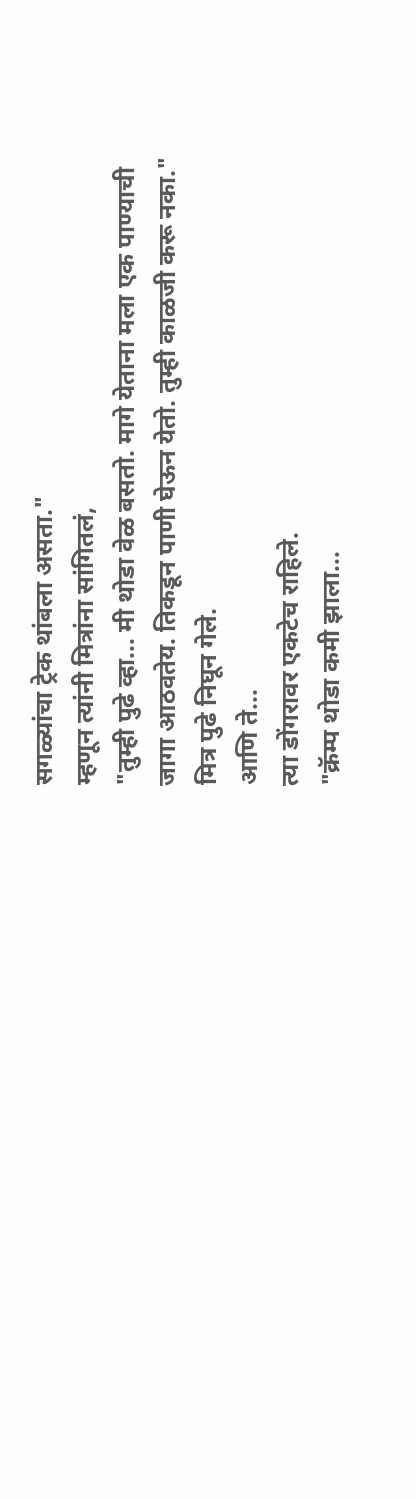सगळ्यांचा ट्रेक थांबला असता."
म्हणून त्यांनी मित्रांना सांगितलं,
"तुम्ही पुढे व्हा... मी थोडा वेळ बसतो. मागे येताना मला एक पाण्याची जागा आठवतेय. तिकडून पाणी घेऊन येतो. तुम्ही काळजी करू नका."
मित्र पुढे निघून गेले.
आणि ते...
त्या डोंगरावर एकटेच राहिले.
"क्रॅम्प थोडा कमी झाला...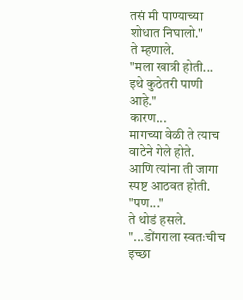तसं मी पाण्याच्या शोधात निघालो."
ते म्हणाले.
"मला खात्री होती...
इथे कुठेतरी पाणी आहे."
कारण...
मागच्या वेळी ते त्याच वाटेने गेले होते.
आणि त्यांना ती जागा स्पष्ट आठवत होती.
"पण..."
ते थोडं हसले.
"...डोंगराला स्वतःचीच इच्छा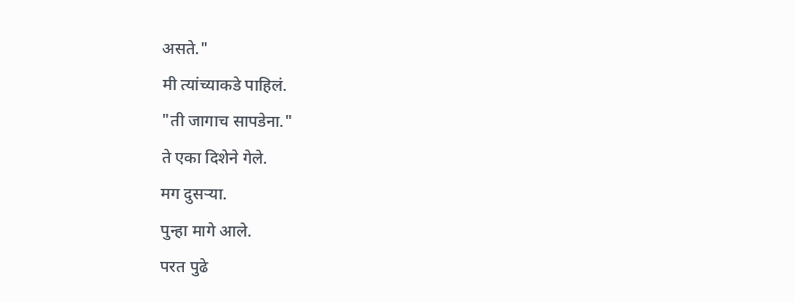असते."
मी त्यांच्याकडे पाहिलं.
"ती जागाच सापडेना."
ते एका दिशेने गेले.
मग दुसऱ्या.
पुन्हा मागे आले.
परत पुढे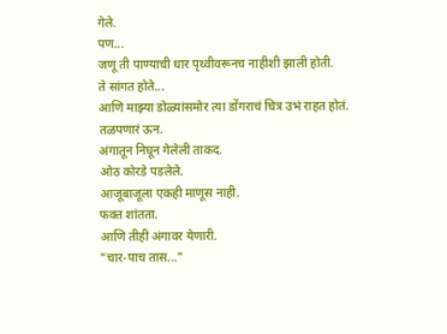गेले.
पण...
जणू ती पाण्याची धार पृथ्वीवरूनच नाहीशी झाली होती.
ते सांगत होते...
आणि माझ्या डोळ्यांसमोर त्या डोंगराचं चित्र उभं राहत होतं.
तळपणारं ऊन.
अंगातून निघून गेलेली ताकद.
ओठ कोरडे पडलेले.
आजूबाजूला एकही माणूस नाही.
फक्त शांतता.
आणि तीही अंगावर येणारी.
"चार-पाच तास..."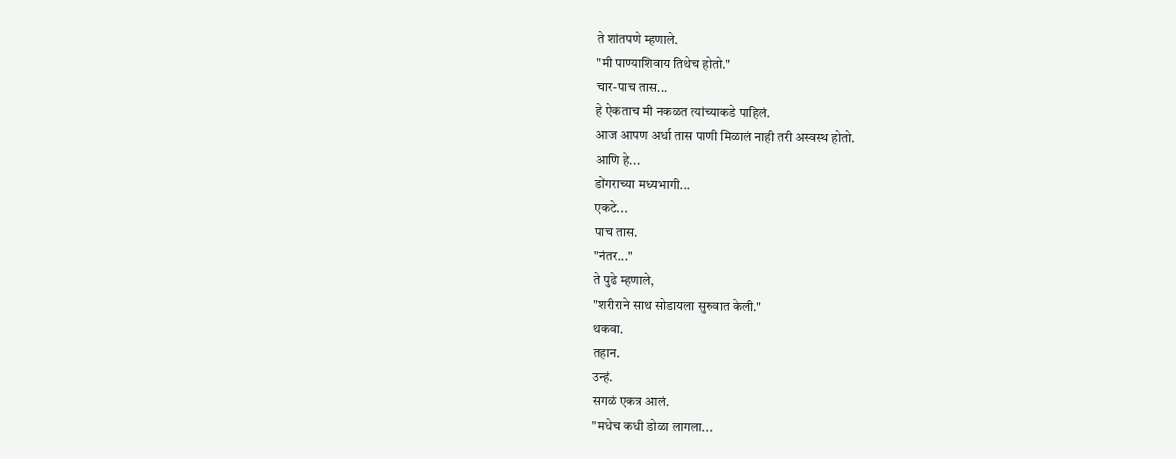ते शांतपणे म्हणाले.
"मी पाण्याशिवाय तिथेच होतो."
चार-पाच तास...
हे ऐकताच मी नकळत त्यांच्याकडे पाहिलं.
आज आपण अर्धा तास पाणी मिळालं नाही तरी अस्वस्थ होतो.
आणि हे...
डोंगराच्या मध्यभागी...
एकटे...
पाच तास.
"नंतर..."
ते पुढे म्हणाले,
"शरीराने साथ सोडायला सुरुवात केली."
थकवा.
तहान.
उन्हं.
सगळं एकत्र आलं.
"मधेच कधी डोळा लागला...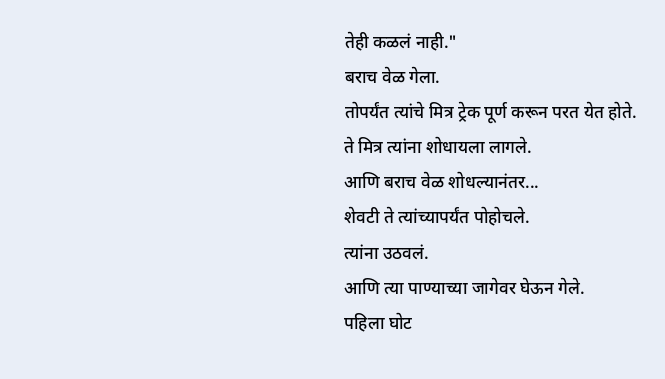तेही कळलं नाही."
बराच वेळ गेला.
तोपर्यंत त्यांचे मित्र ट्रेक पूर्ण करून परत येत होते.
ते मित्र त्यांना शोधायला लागले.
आणि बराच वेळ शोधल्यानंतर...
शेवटी ते त्यांच्यापर्यंत पोहोचले.
त्यांना उठवलं.
आणि त्या पाण्याच्या जागेवर घेऊन गेले.
पहिला घोट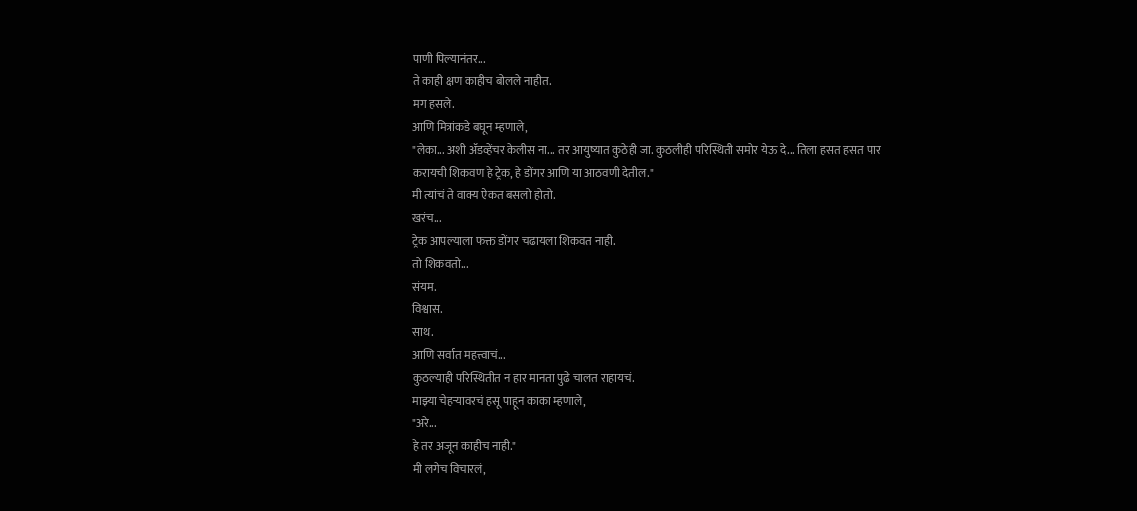पाणी पिल्यानंतर...
ते काही क्षण काहीच बोलले नाहीत.
मग हसले.
आणि मित्रांकडे बघून म्हणाले,
"लेका... अशी ॲडव्हेंचर केलीस ना... तर आयुष्यात कुठेही जा. कुठलीही परिस्थिती समोर येऊ दे... तिला हसत हसत पार करायची शिकवण हे ट्रेक, हे डोंगर आणि या आठवणी देतील."
मी त्यांचं ते वाक्य ऐकत बसलो होतो.
खरंच...
ट्रेक आपल्याला फक्त डोंगर चढायला शिकवत नाही.
तो शिकवतो...
संयम.
विश्वास.
साथ.
आणि सर्वात महत्त्वाचं...
कुठल्याही परिस्थितीत न हार मानता पुढे चालत राहायचं.
माझ्या चेहऱ्यावरचं हसू पाहून काका म्हणाले,
"अरे...
हे तर अजून काहीच नाही."
मी लगेच विचारलं,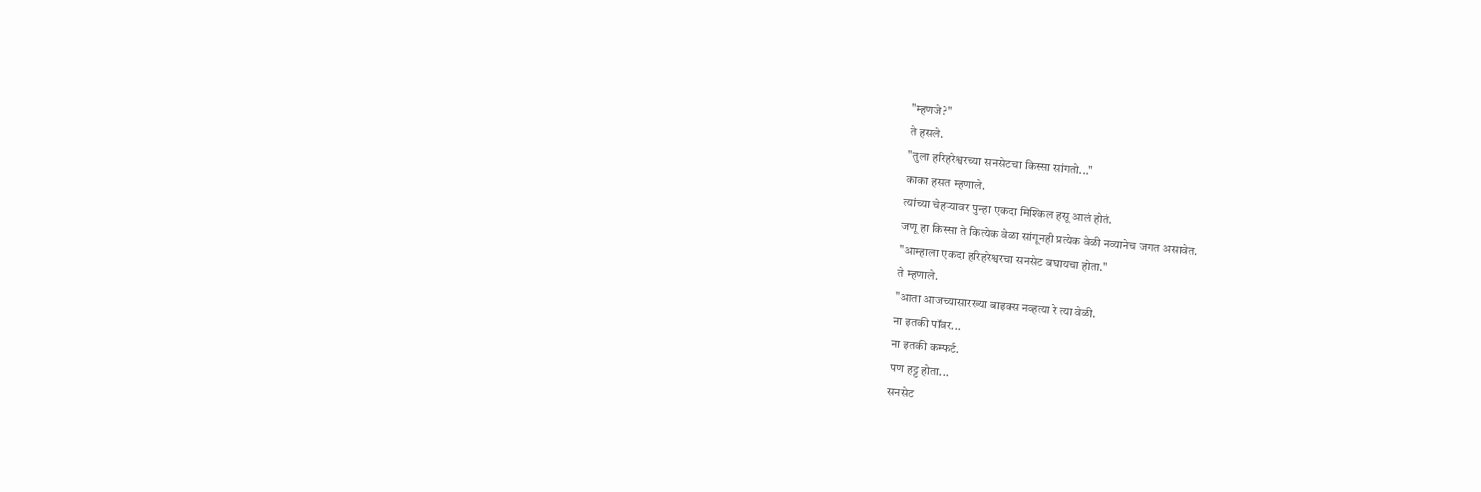"म्हणजे?"
ते हसले.
"तुला हरिहरेश्वरच्या सनसेटचा किस्सा सांगतो..."
काका हसत म्हणाले.
त्यांच्या चेहऱ्यावर पुन्हा एकदा मिश्किल हसू आलं होतं.
जणू हा किस्सा ते कित्येक वेळा सांगूनही प्रत्येक वेळी नव्यानेच जगत असावेत.
"आम्हाला एकदा हरिहरेश्वरचा सनसेट बघायचा होता."
ते म्हणाले.
"आता आजच्यासारख्या बाइक्स नव्हत्या रे त्या वेळी.
ना इतकी पॉवर...
ना इतकी कम्फर्ट.
पण हट्ट होता...
सनसेट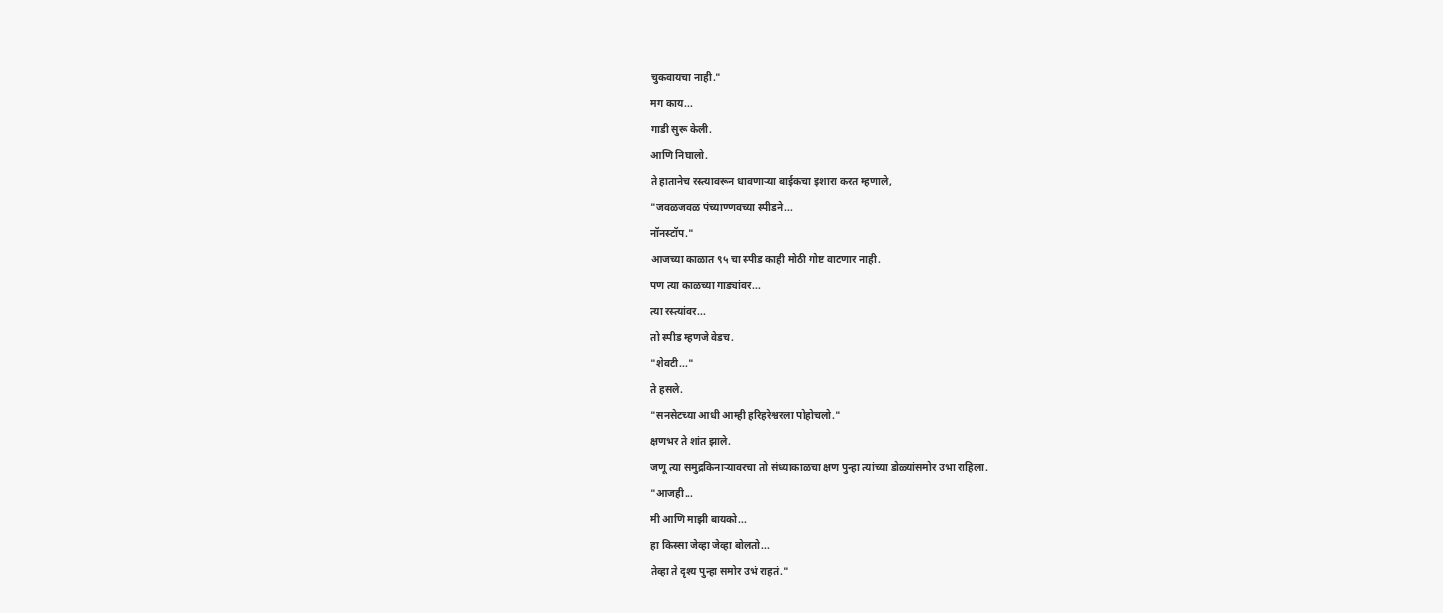चुकवायचा नाही."
मग काय...
गाडी सुरू केली.
आणि निघालो.
ते हातानेच रस्त्यावरून धावणाऱ्या बाईकचा इशारा करत म्हणाले,
"जवळजवळ पंच्याण्णवच्या स्पीडने...
नॉनस्टॉप."
आजच्या काळात ९५ चा स्पीड काही मोठी गोष्ट वाटणार नाही.
पण त्या काळच्या गाड्यांवर...
त्या रस्त्यांवर...
तो स्पीड म्हणजे वेडच.
"शेवटी..."
ते हसले.
"सनसेटच्या आधी आम्ही हरिहरेश्वरला पोहोचलो."
क्षणभर ते शांत झाले.
जणू त्या समुद्रकिनाऱ्यावरचा तो संध्याकाळचा क्षण पुन्हा त्यांच्या डोळ्यांसमोर उभा राहिला.
"आजही...
मी आणि माझी बायको...
हा किस्सा जेव्हा जेव्हा बोलतो...
तेव्हा ते दृश्य पुन्हा समोर उभं राहतं."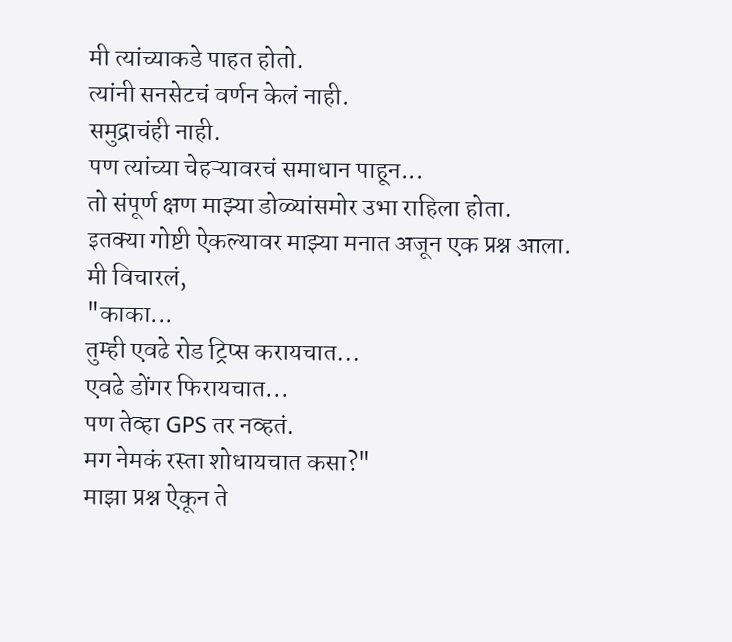मी त्यांच्याकडे पाहत होतो.
त्यांनी सनसेटचं वर्णन केलं नाही.
समुद्राचंही नाही.
पण त्यांच्या चेहऱ्यावरचं समाधान पाहून...
तो संपूर्ण क्षण माझ्या डोळ्यांसमोर उभा राहिला होता.
इतक्या गोष्टी ऐकल्यावर माझ्या मनात अजून एक प्रश्न आला.
मी विचारलं,
"काका...
तुम्ही एवढे रोड ट्रिप्स करायचात...
एवढे डोंगर फिरायचात...
पण तेव्हा GPS तर नव्हतं.
मग नेमकं रस्ता शोधायचात कसा?"
माझा प्रश्न ऐकून ते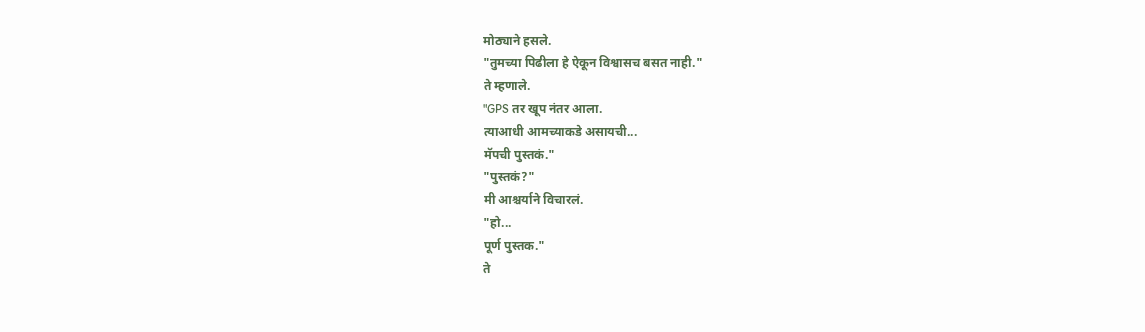मोठ्याने हसले.
"तुमच्या पिढीला हे ऐकून विश्वासच बसत नाही."
ते म्हणाले.
"GPS तर खूप नंतर आला.
त्याआधी आमच्याकडे असायची...
मॅपची पुस्तकं."
"पुस्तकं?"
मी आश्चर्याने विचारलं.
"हो...
पूर्ण पुस्तक."
ते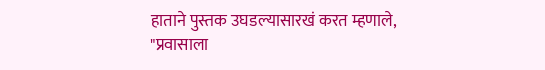हाताने पुस्तक उघडल्यासारखं करत म्हणाले,
"प्रवासाला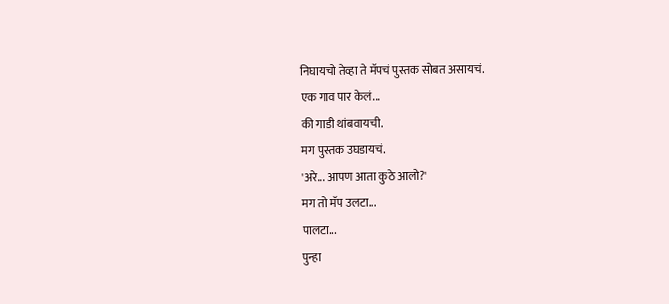निघायचो तेव्हा ते मॅपचं पुस्तक सोबत असायचं.
एक गाव पार केलं...
की गाडी थांबवायची.
मग पुस्तक उघडायचं.
'अरे... आपण आता कुठे आलो?'
मग तो मॅप उलटा...
पालटा...
पुन्हा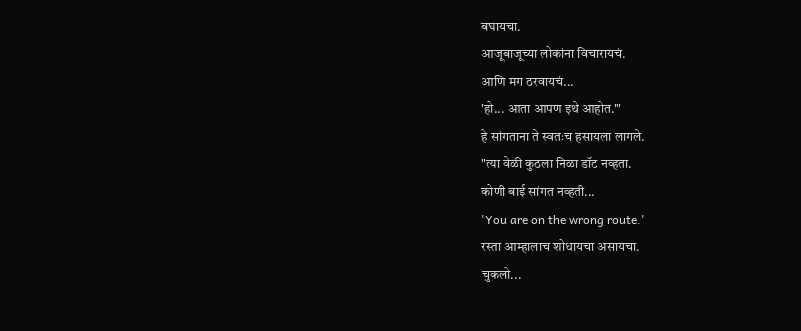बघायचा.
आजूबाजूच्या लोकांना विचारायचं.
आणि मग ठरवायचं...
'हो... आता आपण इथे आहोत.'"
हे सांगताना ते स्वतःच हसायला लागले.
"त्या वेळी कुठला निळा डॉट नव्हता.
कोणी बाई सांगत नव्हती...
'You are on the wrong route.'
रस्ता आम्हालाच शोधायचा असायचा.
चुकलो...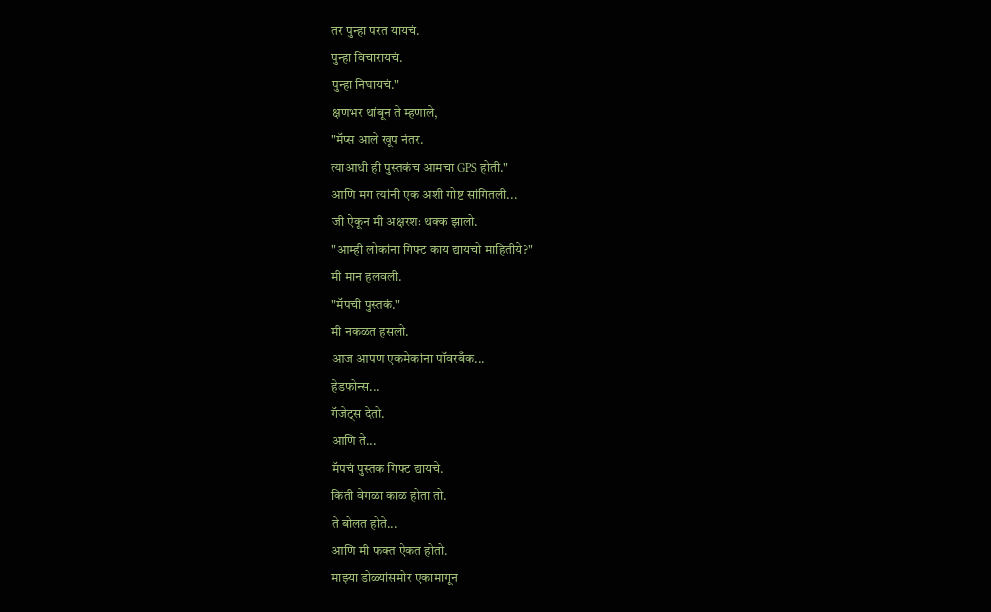तर पुन्हा परत यायचं.
पुन्हा विचारायचं.
पुन्हा निघायचं."
क्षणभर थांबून ते म्हणाले,
"मॅप्स आले खूप नंतर.
त्याआधी ही पुस्तकंच आमचा GPS होती."
आणि मग त्यांनी एक अशी गोष्ट सांगितली...
जी ऐकून मी अक्षरशः थक्क झालो.
"आम्ही लोकांना गिफ्ट काय द्यायचो माहितीये?"
मी मान हलवली.
"मॅपची पुस्तकं."
मी नकळत हसलो.
आज आपण एकमेकांना पॉवरबँक...
हेडफोन्स...
गॅजेट्स देतो.
आणि ते...
मॅपचं पुस्तक गिफ्ट द्यायचे.
किती वेगळा काळ होता तो.
ते बोलत होते...
आणि मी फक्त ऐकत होतो.
माझ्या डोळ्यांसमोर एकामागून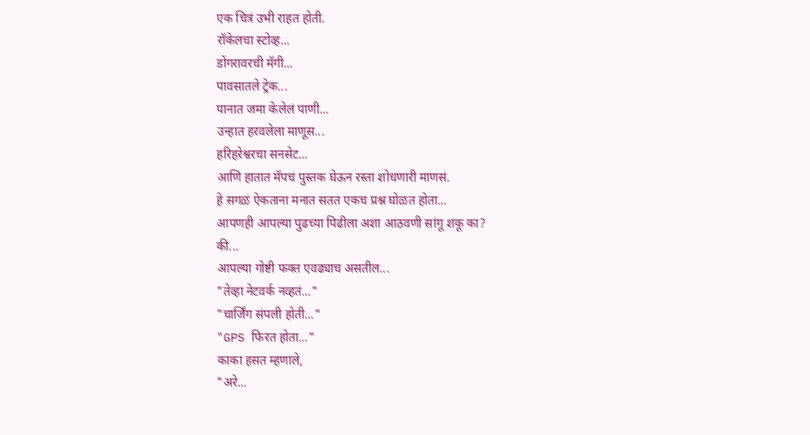एक चित्रं उभी राहत होती.
रॉकेलचा स्टोव्ह...
डोंगरावरची मॅगी...
पावसातले ट्रेक...
पानात जमा केलेलं पाणी...
उन्हात हरवलेला माणूस...
हरिहरेश्वरचा सनसेट...
आणि हातात मॅपचं पुस्तक घेऊन रस्ता शोधणारी माणसं.
हे सगळं ऐकताना मनात सतत एकच प्रश्न घोळत होता...
आपणही आपल्या पुढच्या पिढीला अशा आठवणी सांगू शकू का?
की...
आपल्या गोष्टी फक्त एवढ्याच असतील...
"तेव्हा नेटवर्क नव्हतं..."
"चार्जिंग संपली होती..."
"GPS फिरत होता..."
काका हसत म्हणाले,
"अरे...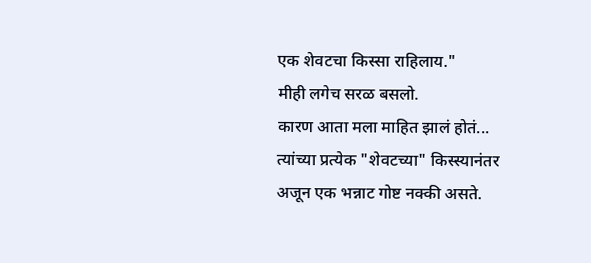एक शेवटचा किस्सा राहिलाय."
मीही लगेच सरळ बसलो.
कारण आता मला माहित झालं होतं...
त्यांच्या प्रत्येक "शेवटच्या" किस्स्यानंतर अजून एक भन्नाट गोष्ट नक्की असते.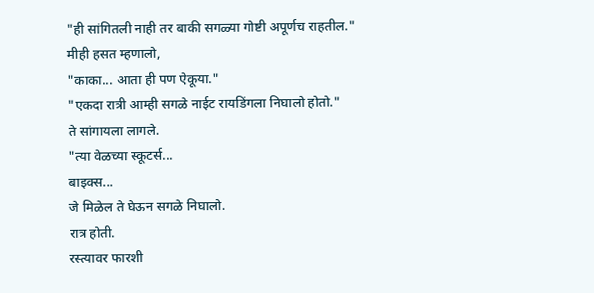"ही सांगितली नाही तर बाकी सगळ्या गोष्टी अपूर्णच राहतील."
मीही हसत म्हणालो,
"काका... आता ही पण ऐकूया."
"एकदा रात्री आम्ही सगळे नाईट रायडिंगला निघालो होतो."
ते सांगायला लागले.
"त्या वेळच्या स्कूटर्स...
बाइक्स...
जे मिळेल ते घेऊन सगळे निघालो.
रात्र होती.
रस्त्यावर फारशी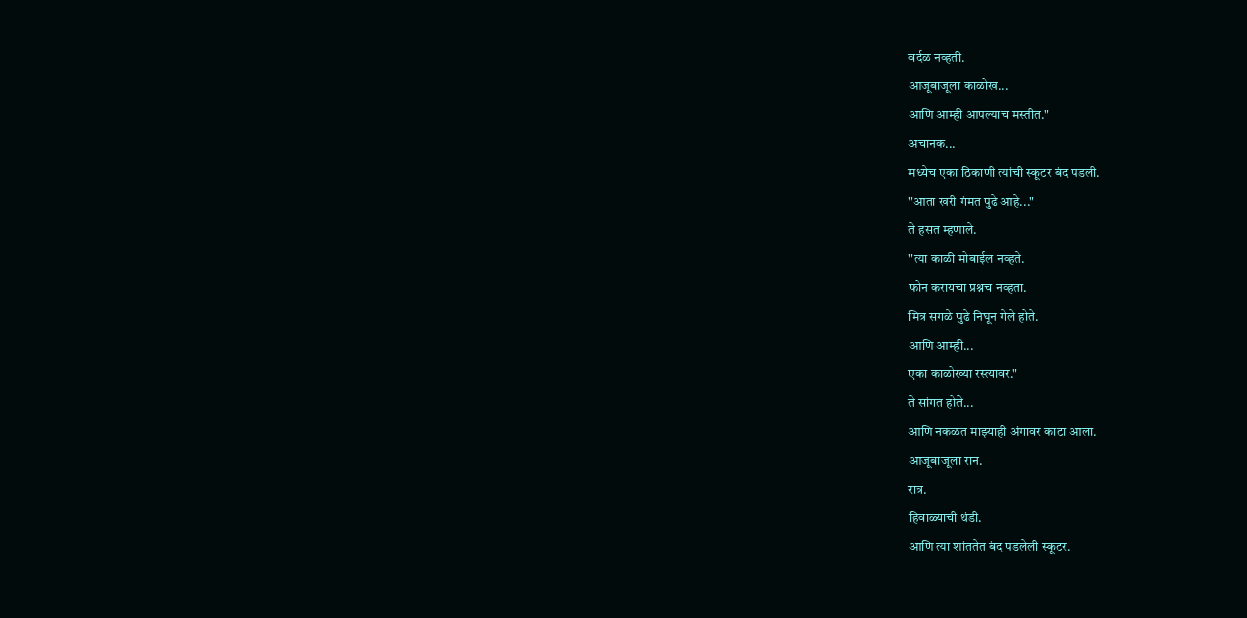वर्दळ नव्हती.
आजूबाजूला काळोख...
आणि आम्ही आपल्याच मस्तीत."
अचानक...
मध्येच एका ठिकाणी त्यांची स्कूटर बंद पडली.
"आता खरी गंमत पुढे आहे..."
ते हसत म्हणाले.
"त्या काळी मोबाईल नव्हते.
फोन करायचा प्रश्नच नव्हता.
मित्र सगळे पुढे निघून गेले होते.
आणि आम्ही...
एका काळोख्या रस्त्यावर."
ते सांगत होते...
आणि नकळत माझ्याही अंगावर काटा आला.
आजूबाजूला रान.
रात्र.
हिवाळ्याची थंडी.
आणि त्या शांततेत बंद पडलेली स्कूटर.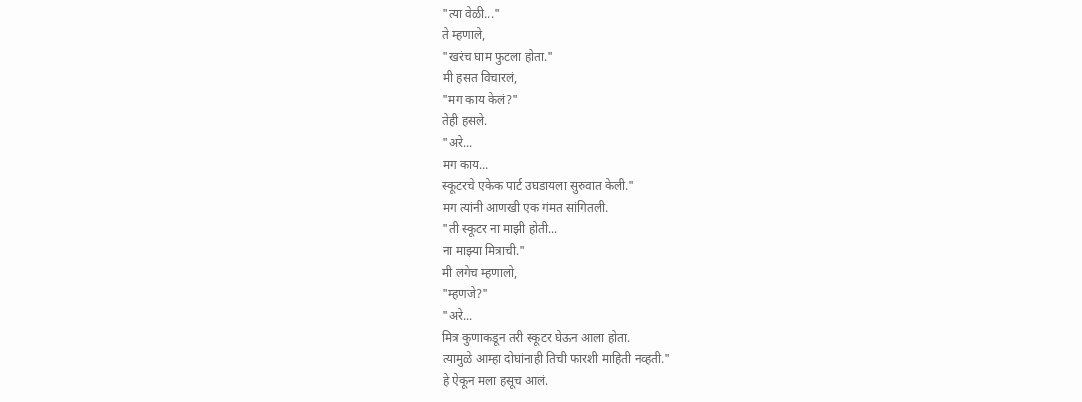"त्या वेळी..."
ते म्हणाले,
"खरंच घाम फुटला होता."
मी हसत विचारलं,
"मग काय केलं?"
तेही हसले.
"अरे...
मग काय...
स्कूटरचे एकेक पार्ट उघडायला सुरुवात केली."
मग त्यांनी आणखी एक गंमत सांगितली.
"ती स्कूटर ना माझी होती...
ना माझ्या मित्राची."
मी लगेच म्हणालो,
"म्हणजे?"
"अरे...
मित्र कुणाकडून तरी स्कूटर घेऊन आला होता.
त्यामुळे आम्हा दोघांनाही तिची फारशी माहिती नव्हती."
हे ऐकून मला हसूच आलं.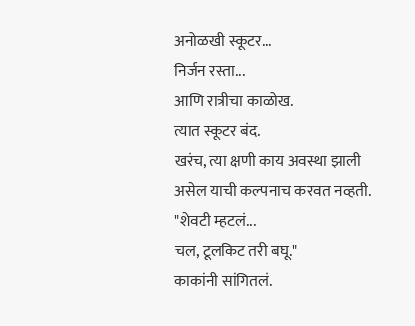अनोळखी स्कूटर...
निर्जन रस्ता...
आणि रात्रीचा काळोख.
त्यात स्कूटर बंद.
खरंच, त्या क्षणी काय अवस्था झाली असेल याची कल्पनाच करवत नव्हती.
"शेवटी म्हटलं...
चल, टूलकिट तरी बघू."
काकांनी सांगितलं.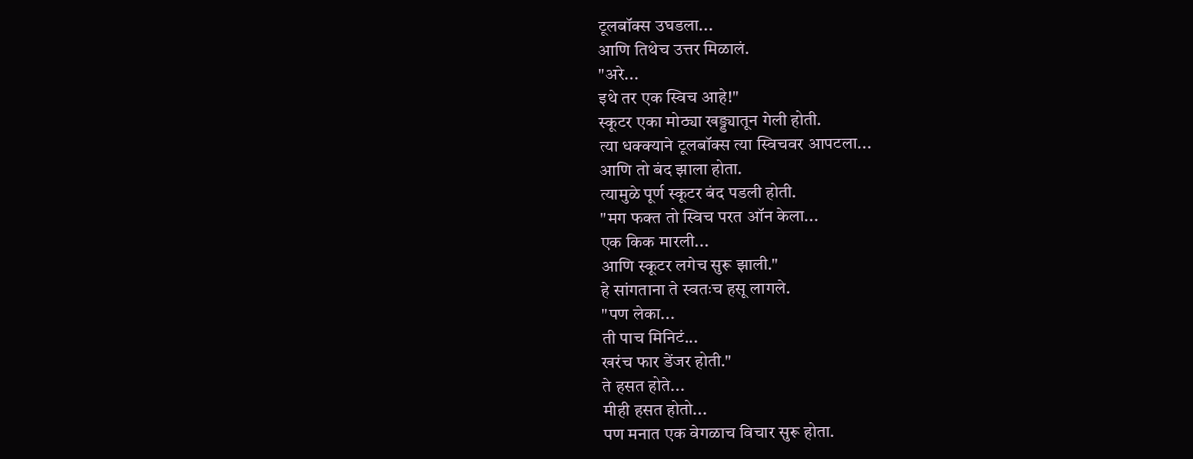टूलबॉक्स उघडला...
आणि तिथेच उत्तर मिळालं.
"अरे...
इथे तर एक स्विच आहे!"
स्कूटर एका मोठ्या खड्ड्यातून गेली होती.
त्या धक्क्याने टूलबॉक्स त्या स्विचवर आपटला...
आणि तो बंद झाला होता.
त्यामुळे पूर्ण स्कूटर बंद पडली होती.
"मग फक्त तो स्विच परत ऑन केला...
एक किक मारली...
आणि स्कूटर लगेच सुरू झाली."
हे सांगताना ते स्वतःच हसू लागले.
"पण लेका...
ती पाच मिनिटं...
खरंच फार डेंजर होती."
ते हसत होते...
मीही हसत होतो...
पण मनात एक वेगळाच विचार सुरू होता.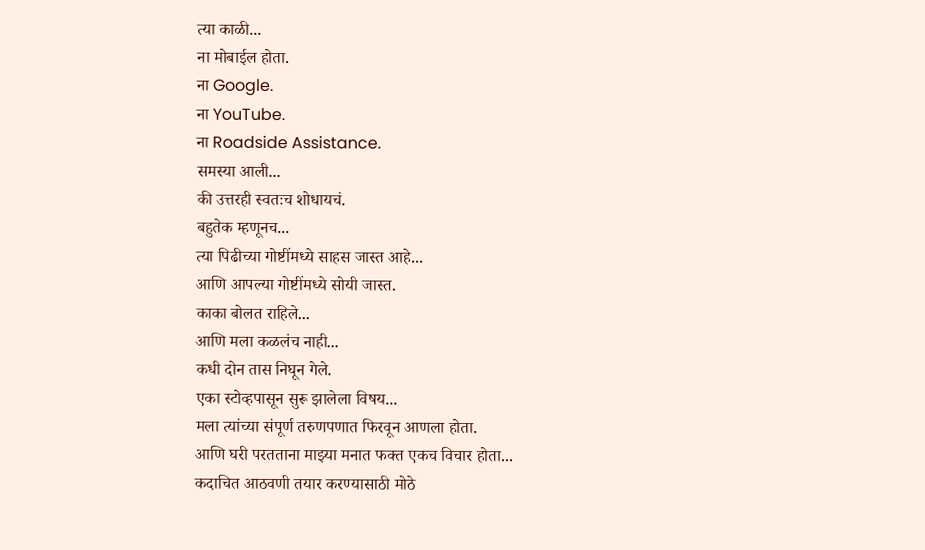त्या काळी...
ना मोबाईल होता.
ना Google.
ना YouTube.
ना Roadside Assistance.
समस्या आली...
की उत्तरही स्वतःच शोधायचं.
बहुतेक म्हणूनच...
त्या पिढीच्या गोष्टींमध्ये साहस जास्त आहे...
आणि आपल्या गोष्टींमध्ये सोयी जास्त.
काका बोलत राहिले...
आणि मला कळलंच नाही...
कधी दोन तास निघून गेले.
एका स्टोव्हपासून सुरू झालेला विषय...
मला त्यांच्या संपूर्ण तरुणपणात फिरवून आणला होता.
आणि घरी परतताना माझ्या मनात फक्त एकच विचार होता...
कदाचित आठवणी तयार करण्यासाठी मोठे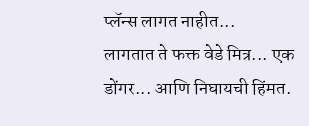प्लॅन्स लागत नाहीत...
लागतात ते फक्त वेडे मित्र... एक डोंगर... आणि निघायची हिंमत.